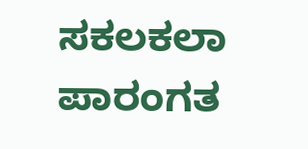ಸಕಲಕಲಾ ಪಾರಂಗತ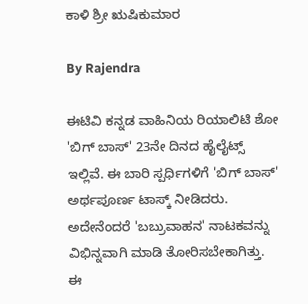ಕಾಳಿ ಶ್ರೀ ಋಷಿಕುಮಾರ

By Rajendra

ಈಟಿವಿ ಕನ್ನಡ ವಾಹಿನಿಯ ರಿಯಾಲಿಟಿ ಶೋ 'ಬಿಗ್ ಬಾಸ್' 23ನೇ ದಿನದ ಹೈಲೈಟ್ಸ್ ಇಲ್ಲಿವೆ. ಈ ಬಾರಿ ಸ್ಪರ್ಧಿಗಳಿಗೆ 'ಬಿಗ್ ಬಾಸ್' ಅರ್ಥಪೂರ್ಣ ಟಾಸ್ಕ್ ನೀಡಿದರು. ಅದೇನೆಂದರೆ 'ಬಬ್ರುವಾಹನ' ನಾಟಕವನ್ನು ವಿಭಿನ್ನವಾಗಿ ಮಾಡಿ ತೋರಿಸಬೇಕಾಗಿತ್ತು. ಈ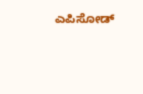ಎಪಿಸೋಡ್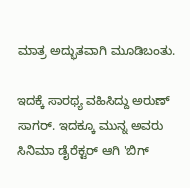ಮಾತ್ರ ಅದ್ಭುತವಾಗಿ ಮೂಡಿಬಂತು.

ಇದಕ್ಕೆ ಸಾರಥ್ಯ ವಹಿಸಿದ್ದು ಅರುಣ್ ಸಾಗರ್. ಇದಕ್ಕೂ ಮುನ್ನ ಅವರು ಸಿನಿಮಾ ಡೈರೆಕ್ಟರ್ ಆಗಿ 'ಬಿಗ್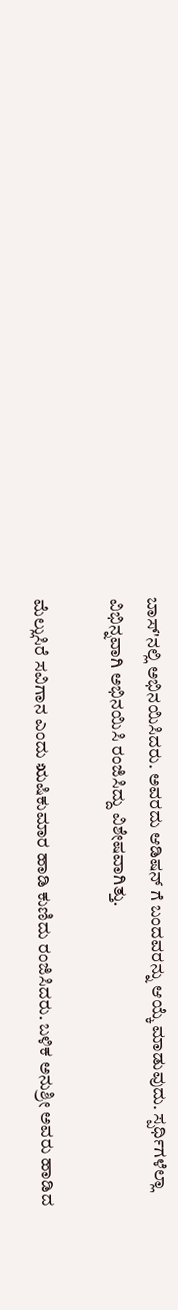ಬಾಸ್'ನಲ್ಲಿ ಅಭಿನಯಿಸಿದರು. ಅವರದು ಆಡಿಷನ್ ಗೆ ಬಂದವರನ್ನು ಆಯ್ಕೆ ಮಾಡುವುದು. ಸ್ಪರ್ಧಿಗಳೆಲ್ಲಾ ವಿಭಿನ್ನವಾಗಿ ಅಭಿನಯಿಸಿ ರಂಜಿಸಿದ್ದು ವಿಶೇಷವಾಗಿತ್ತು.

ಮೆಲ್ಲುಸಿರೆ ಸವಿಗಾನ ಎಂದು ಋಷಿಕುಮಾರ ಹಾಡಿ ಕುಣಿದು ರಂಜಿಸಿದರು. ಬಳಿಕ ಅನುಶ್ರೀ ಅವರು ಹಾಡಿದ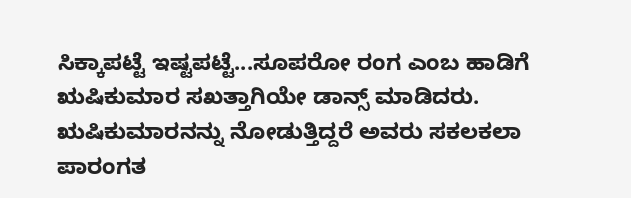ಸಿಕ್ಕಾಪಟ್ಟೆ ಇಷ್ಟಪಟ್ಟೆ...ಸೂಪರೋ ರಂಗ ಎಂಬ ಹಾಡಿಗೆ ಋಷಿಕುಮಾರ ಸಖತ್ತಾಗಿಯೇ ಡಾನ್ಸ್ ಮಾಡಿದರು. ಋಷಿಕುಮಾರನನ್ನು ನೋಡುತ್ತಿದ್ದರೆ ಅವರು ಸಕಲಕಲಾ ಪಾರಂಗತ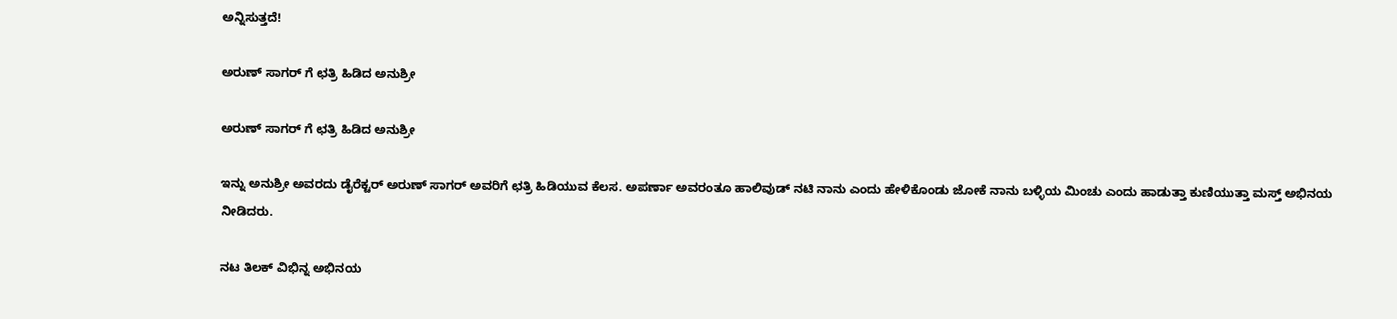ಅನ್ನಿಸುತ್ತದೆ!

ಅರುಣ್ ಸಾಗರ್ ಗೆ ಛತ್ರಿ ಹಿಡಿದ ಅನುಶ್ರೀ

ಅರುಣ್ ಸಾಗರ್ ಗೆ ಛತ್ರಿ ಹಿಡಿದ ಅನುಶ್ರೀ

ಇನ್ನು ಅನುಶ್ರೀ ಅವರದು ಡೈರೆಕ್ಟರ್ ಅರುಣ್ ಸಾಗರ್ ಅವರಿಗೆ ಛತ್ರಿ ಹಿಡಿಯುವ ಕೆಲಸ. ಅಪರ್ಣಾ ಅವರಂತೂ ಹಾಲಿವುಡ್ ನಟಿ ನಾನು ಎಂದು ಹೇಳಿಕೊಂಡು ಜೋಕೆ ನಾನು ಬಳ್ಳಿಯ ಮಿಂಚು ಎಂದು ಹಾಡುತ್ತಾ ಕುಣಿಯುತ್ತಾ ಮಸ್ತ್ ಅಭಿನಯ ನೀಡಿದರು.

ನಟ ತಿಲಕ್ ವಿಭಿನ್ನ ಅಭಿನಯ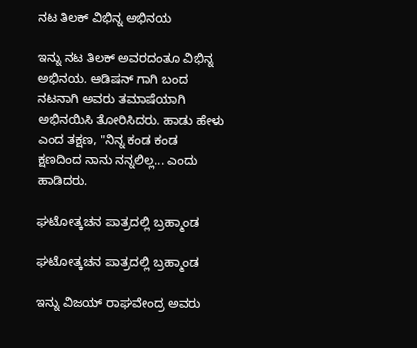ನಟ ತಿಲಕ್ ವಿಭಿನ್ನ ಅಭಿನಯ

ಇನ್ನು ನಟ ತಿಲಕ್ ಅವರದಂತೂ ವಿಭಿನ್ನ ಅಭಿನಯ. ಆಡಿಷನ್ ಗಾಗಿ ಬಂದ ನಟನಾಗಿ ಅವರು ತಮಾಷೆಯಾಗಿ ಅಭಿನಯಿಸಿ ತೋರಿಸಿದರು. ಹಾಡು ಹೇಳು ಎಂದ ತಕ್ಷಣ, "ನಿನ್ನ ಕಂಡ ಕಂಡ ಕ್ಷಣದಿಂದ ನಾನು ನನ್ನಲಿಲ್ಲ... ಎಂದು ಹಾಡಿದರು.

ಘಟೋತ್ಕಚನ ಪಾತ್ರದಲ್ಲಿ ಬ್ರಹ್ಮಾಂಡ

ಘಟೋತ್ಕಚನ ಪಾತ್ರದಲ್ಲಿ ಬ್ರಹ್ಮಾಂಡ

ಇನ್ನು ವಿಜಯ್ ರಾಘವೇಂದ್ರ ಅವರು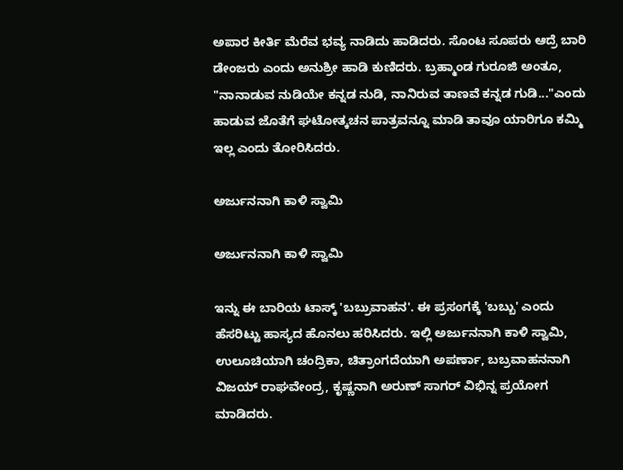ಅಪಾರ ಕೀರ್ತಿ ಮೆರೆವ ಭವ್ಯ ನಾಡಿದು ಹಾಡಿದರು. ಸೊಂಟ ಸೂಪರು ಆದ್ರೆ ಬಾರಿ ಡೇಂಜರು ಎಂದು ಅನುಶ್ರೀ ಹಾಡಿ ಕುಣಿದರು. ಬ್ರಹ್ಮಾಂಡ ಗುರೂಜಿ ಅಂತೂ, "ನಾನಾಡುವ ನುಡಿಯೇ ಕನ್ನಡ ನುಡಿ, ನಾನಿರುವ ತಾಣವೆ ಕನ್ನಡ ಗುಡಿ..."ಎಂದು ಹಾಡುವ ಜೊತೆಗೆ ಘಟೋತ್ಕಚನ ಪಾತ್ರವನ್ನೂ ಮಾಡಿ ತಾವೂ ಯಾರಿಗೂ ಕಮ್ಮಿ ಇಲ್ಲ ಎಂದು ತೋರಿಸಿದರು.

ಅರ್ಜುನನಾಗಿ ಕಾಳಿ ಸ್ವಾಮಿ

ಅರ್ಜುನನಾಗಿ ಕಾಳಿ ಸ್ವಾಮಿ

ಇನ್ನು ಈ ಬಾರಿಯ ಟಾಸ್ಕ್ 'ಬಬ್ರುವಾಹನ'. ಈ ಪ್ರಸಂಗಕ್ಕೆ 'ಬಬ್ಬು' ಎಂದು ಹೆಸರಿಟ್ಟು ಹಾಸ್ಯದ ಹೊನಲು ಹರಿಸಿದರು. ಇಲ್ಲಿ ಅರ್ಜುನನಾಗಿ ಕಾಳಿ ಸ್ವಾಮಿ, ಉಲೂಚಿಯಾಗಿ ಚಂದ್ರಿಕಾ, ಚಿತ್ರಾಂಗದೆಯಾಗಿ ಅಪರ್ಣಾ, ಬಬ್ರವಾಹನನಾಗಿ ವಿಜಯ್ ರಾಘವೇಂದ್ರ, ಕೃಷ್ಣನಾಗಿ ಅರುಣ್ ಸಾಗರ್ ವಿಭಿನ್ನ ಪ್ರಯೋಗ ಮಾಡಿದರು.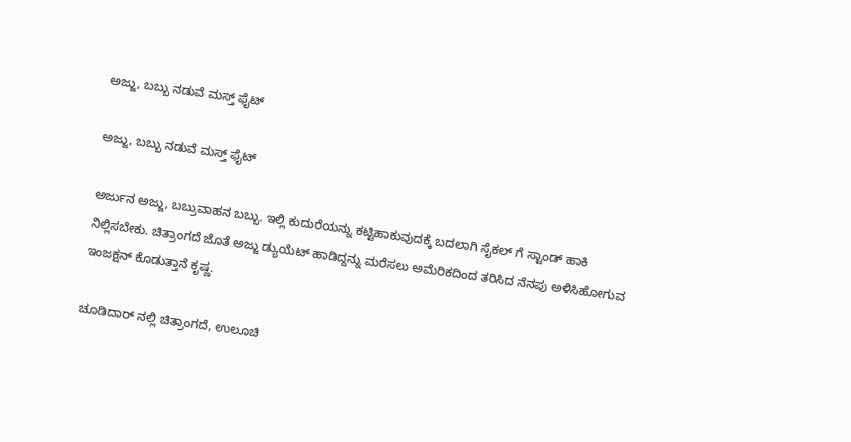ಅಜ್ಜು, ಬಬ್ಬು ನಡುವೆ ಮಸ್ತ್ ಫೈಟ್

ಅಜ್ಜು, ಬಬ್ಬು ನಡುವೆ ಮಸ್ತ್ ಫೈಟ್

ಅರ್ಜುನ ಅಜ್ಜು, ಬಬ್ರುವಾಹನ ಬಬ್ಬು. ಇಲ್ಲಿ ಕುದುರೆಯನ್ನು ಕಟ್ಟಿಹಾಕುವುದಕ್ಕೆ ಬದಲಾಗಿ ಸೈಕಲ್ ಗೆ ಸ್ಟಾಂಡ್ ಹಾಕಿ ನಿಲ್ಲಿಸಬೇಕು. ಚಿತ್ರಾಂಗದೆ ಜೊತೆ ಅಜ್ಜು ಡ್ಯುಯೆಟ್ ಹಾಡಿದ್ದನ್ನು ಮರೆಸಲು ಅಮೆರಿಕದಿಂದ ತರಿಸಿದ ನೆನಪು ಅಳಿಸಿಹೋಗುವ ಇಂಜಕ್ಷನ್ ಕೊಡುತ್ತಾನೆ ಕೃಷ್ಣ.

ಚೂಡಿದಾರ್ ನಲ್ಲಿ ಚಿತ್ರಾಂಗದೆ, ಉಲೂಚಿ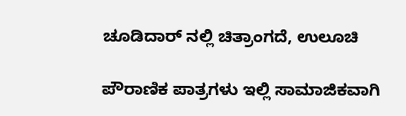ಚೂಡಿದಾರ್ ನಲ್ಲಿ ಚಿತ್ರಾಂಗದೆ, ಉಲೂಚಿ

ಪೌರಾಣಿಕ ಪಾತ್ರಗಳು ಇಲ್ಲಿ ಸಾಮಾಜಿಕವಾಗಿ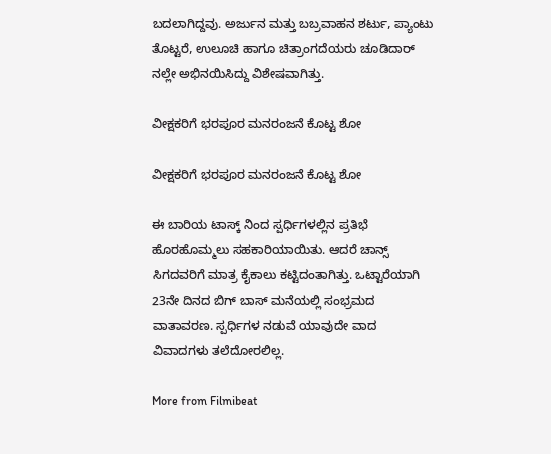ಬದಲಾಗಿದ್ದವು. ಅರ್ಜುನ ಮತ್ತು ಬಬ್ರವಾಹನ ಶರ್ಟು, ಪ್ಯಾಂಟು ತೊಟ್ಟರೆ, ಉಲೂಚಿ ಹಾಗೂ ಚಿತ್ರಾಂಗದೆಯರು ಚೂಡಿದಾರ್ ನಲ್ಲೇ ಅಭಿನಯಿಸಿದ್ದು ವಿಶೇಷವಾಗಿತ್ತು.

ವೀಕ್ಷಕರಿಗೆ ಭರಪೂರ ಮನರಂಜನೆ ಕೊಟ್ಟ ಶೋ

ವೀಕ್ಷಕರಿಗೆ ಭರಪೂರ ಮನರಂಜನೆ ಕೊಟ್ಟ ಶೋ

ಈ ಬಾರಿಯ ಟಾಸ್ಕ್ ನಿಂದ ಸ್ಪರ್ಧಿಗಳಲ್ಲಿನ ಪ್ರತಿಭೆ ಹೊರಹೊಮ್ಮಲು ಸಹಕಾರಿಯಾಯಿತು. ಆದರೆ ಚಾನ್ಸ್ ಸಿಗದವರಿಗೆ ಮಾತ್ರ ಕೈಕಾಲು ಕಟ್ಟಿದಂತಾಗಿತ್ತು. ಒಟ್ಟಾರೆಯಾಗಿ 23ನೇ ದಿನದ ಬಿಗ್ ಬಾಸ್ ಮನೆಯಲ್ಲಿ ಸಂಭ್ರಮದ ವಾತಾವರಣ. ಸ್ಪರ್ಧಿಗಳ ನಡುವೆ ಯಾವುದೇ ವಾದ ವಿವಾದಗಳು ತಲೆದೋರಲಿಲ್ಲ.

More from Filmibeat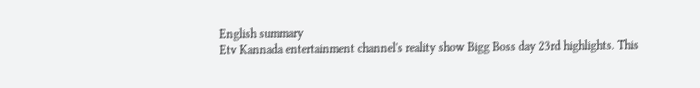English summary
Etv Kannada entertainment channel's reality show Bigg Boss day 23rd highlights. This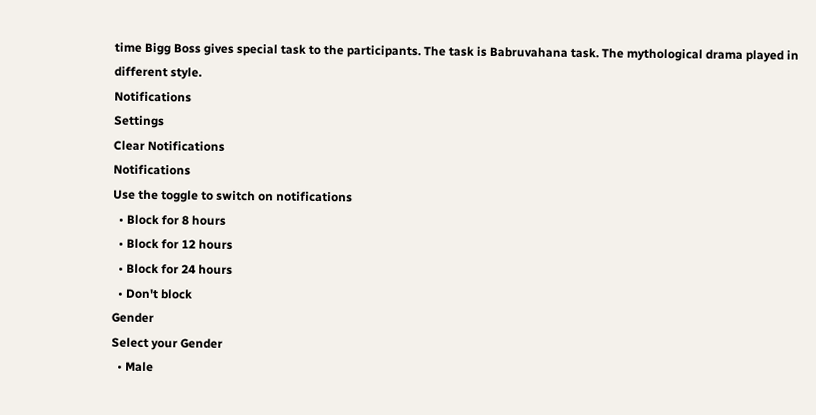time Bigg Boss gives special task to the participants. The task is Babruvahana task. The mythological drama played in different style.
Notifications
Settings
Clear Notifications
Notifications
Use the toggle to switch on notifications
  • Block for 8 hours
  • Block for 12 hours
  • Block for 24 hours
  • Don't block
Gender
Select your Gender
  • Male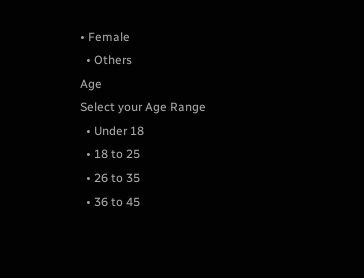• Female
  • Others
Age
Select your Age Range
  • Under 18
  • 18 to 25
  • 26 to 35
  • 36 to 45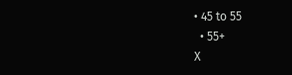• 45 to 55
  • 55+
X